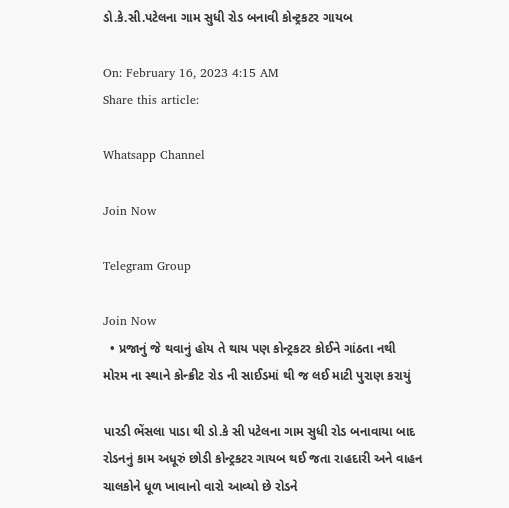ડો.કે.સી.પટેલના ગામ સુધી રોડ બનાવી કોન્ટ્રકટર ગાયબ

On: February 16, 2023 4:15 AM
Share this article:

Whatsapp Channel

Join Now

Telegram Group

Join Now
  • પ્રજાનું જે થવાનું હોય તે થાય પણ કોન્ટ્રકટર કોઈને ગાંઠતા નથી
મોરમ ના સ્થાને કોન્ક્રીટ રોડ ની સાઈડમાં થી જ લઈ માટી પુરાણ કરાયું

પારડી ભેંસલા પાડા થી ડો.કે સી પટેલના ગામ સુધી રોડ બનાવાયા બાદ રોડનનું કામ અધૂરું છોડી કોન્ટ્રકટર ગાયબ થઈ જતા રાહદારી અને વાહન ચાલકોને ધૂળ ખાવાનો વારો આવ્યો છે રોડને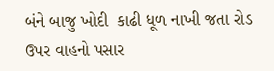બંને બાજુ ખોદી  કાઢી ધૂળ નાખી જતા રોડ ઉપર વાહનો પસાર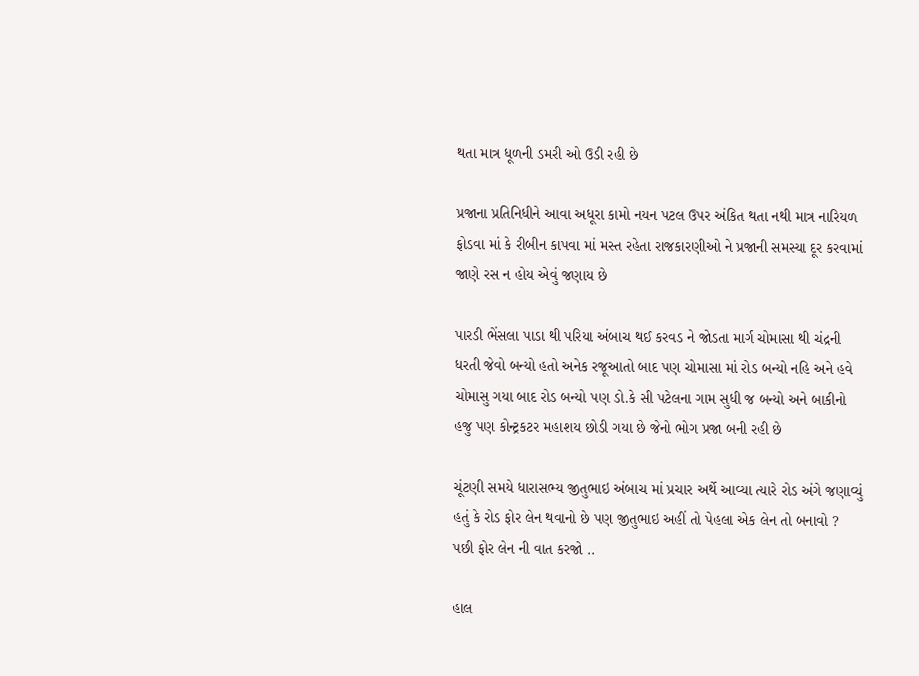થતા માત્ર ધૂળની ડમરી ઓ ઉડી રહી છે

પ્રજાના પ્રતિનિધીને આવા અધૂરા કામો નયન પટલ ઉપર અંકિત થતા નથી માત્ર નારિયળ ફોડવા માં કે રીબીન કાપવા માં મસ્ત રહેતા રાજકારણીઓ ને પ્રજાની સમસ્યા દૂર કરવામાં જાણે રસ ન હોય એવું જણાય છે

પારડી ભેંસલા પાડા થી પરિયા અંબાચ થઈ કરવડ ને જોડતા માર્ગ ચોમાસા થી ચંદ્રની ધરતી જેવો બન્યો હતો અનેક રજૂઆતો બાદ પણ ચોમાસા માં રોડ બન્યો નહિ અને હવે ચોમાસુ ગયા બાદ રોડ બન્યો પણ ડો.કે સી પટેલના ગામ સુધી જ બન્યો અને બાકીનો હજુ પણ કોન્ટ્રકટર મહાશય છોડી ગયા છે જેનો ભોગ પ્રજા બની રહી છે

ચૂંટણી સમયે ધારાસભ્ય જીતુભાઇ અંબાચ માં પ્રચાર અર્થે આવ્યા ત્યારે રોડ અંગે જણાવ્યું હતું કે રોડ ફોર લેન થવાનો છે પણ જીતુભાઇ અહીં તો પેહલા એક લેન તો બનાવો ? પછી ફોર લેન ની વાત કરજો ..

હાલ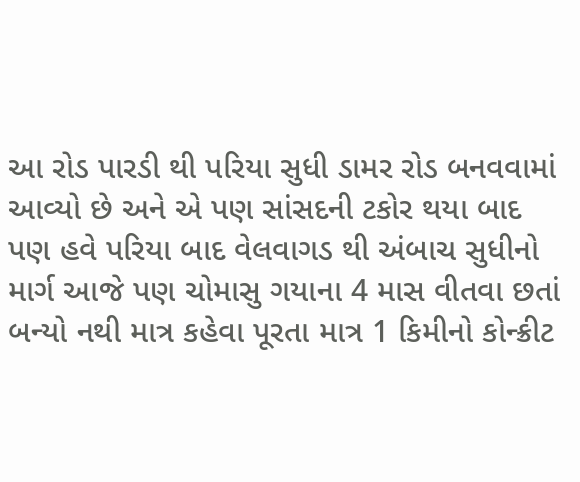આ રોડ પારડી થી પરિયા સુધી ડામર રોડ બનવવામાં આવ્યો છે અને એ પણ સાંસદની ટકોર થયા બાદ પણ હવે પરિયા બાદ વેલવાગડ થી અંબાચ સુધીનો માર્ગ આજે પણ ચોમાસુ ગયાના 4 માસ વીતવા છતાં બન્યો નથી માત્ર કહેવા પૂરતા માત્ર 1 કિમીનો કોન્ક્રીટ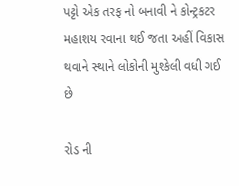પટ્ટો એક તરફ નો બનાવી ને કોન્ટ્રકટર મહાશય રવાના થઈ જતા અહીં વિકાસ થવાને સ્થાને લોકોની મુશ્કેલી વધી ગઈ છે

રોડ ની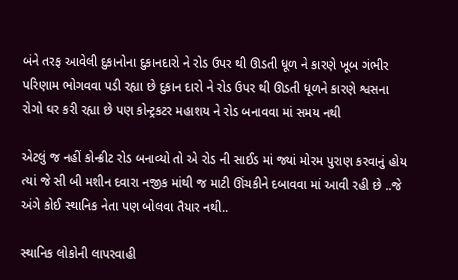બંને તરફ આવેલી દુકાનોના દુકાનદારો ને રોડ ઉપર થી ઊડતી ધૂળ ને કારણે ખૂબ ગંભીર પરિણામ ભોગવવા પડી રહ્યા છે દુકાન દારો ને રોડ ઉપર થી ઊડતી ધૂળને કારણે શ્વસના રોગો ઘર કરી રહ્યા છે પણ કોન્ટ્રકટર મહાશય ને રોડ બનાવવા માં સમય નથી

એટલું જ નહીં કોન્ક્રીટ રોડ બનાવ્યો તો એ રોડ ની સાઈડ માં જ્યાં મોરમ પુરાણ કરવાનું હોય ત્યાં જે સી બી મશીન દવારા નજીક માંથી જ માટી ઊંચકીને દબાવવા માં આવી રહી છે ..જે  અંગે કોઈ સ્થાનિક નેતા પણ બોલવા તૈયાર નથી..

સ્થાનિક લોકોની લાપરવાહી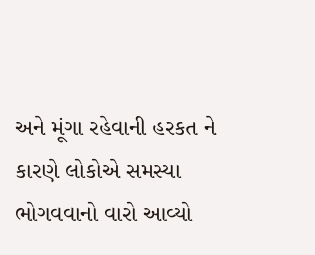અને મૂંગા રહેવાની હરકત ને કારણે લોકોએ સમસ્યા ભોગવવાનો વારો આવ્યો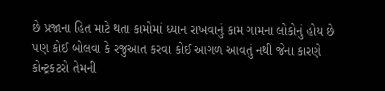છે પ્રજાના હિત માટે થતા કામોમાં ધ્યાન રાખવાનું કામ ગામના લોકોનું હોય છે પણ કોઈ બોલવા કે રજુઆત કરવા કોઈ આગળ આવતું નથી જેના કારણે કોન્ટ્રકટરો તેમની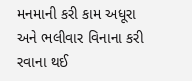મનમાની કરી કામ અધૂરા અને ભલીવાર વિનાના કરી રવાના થઈ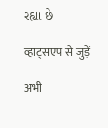રહ્યા છે

व्हाट्सएप से जुड़ें

अभी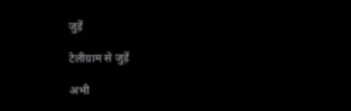जुड़ें

टेलीग्राम से जुड़ें

अभी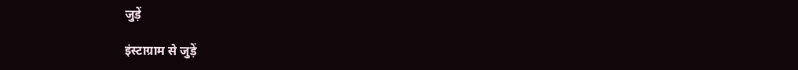जुड़ें

इंस्टाग्राम से जुड़ें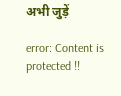अभी जुड़ें

error: Content is protected !!